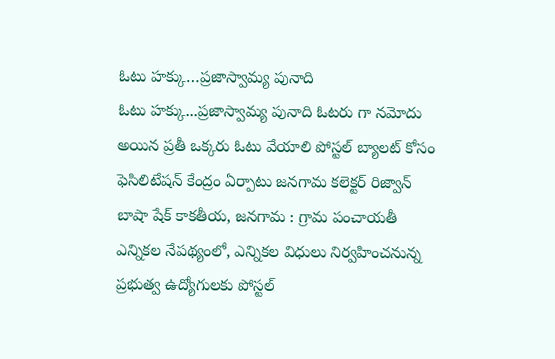ఓటు హక్కు…ప్రజాస్వామ్య పునాది
ఓటు హక్కు...ప్రజాస్వామ్య పునాది ఓటరు గా నమోదు అయిన ప్రతీ ఒక్కరు ఓటు వేయాలి పోస్టల్ బ్యాలట్ కోసం ఫెసిలిటేషన్ కేంద్రం ఏర్పాటు జనగామ కలెక్టర్ రిజ్వాన్ బాషా షేక్ కాకతీయ, జనగామ : గ్రామ పంచాయతీ ఎన్నికల నేపథ్యంలో, ఎన్నికల విధులు నిర్వహించనున్న ప్రభుత్వ ఉద్యోగులకు పోస్టల్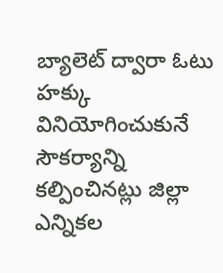బ్యాలెట్ ద్వారా ఓటు హక్కు వినియోగించుకునే సౌకర్యాన్ని కల్పించినట్లు జిల్లా ఎన్నికల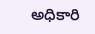అధికారి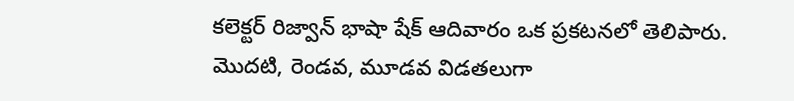కలెక్టర్ రిజ్వాన్ భాషా షేక్ ఆదివారం ఒక ప్రకటనలో తెలిపారు. మొదటి, రెండవ, మూడవ విడతలుగా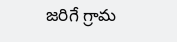జరిగే గ్రామ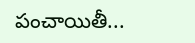పంచాయితీ...